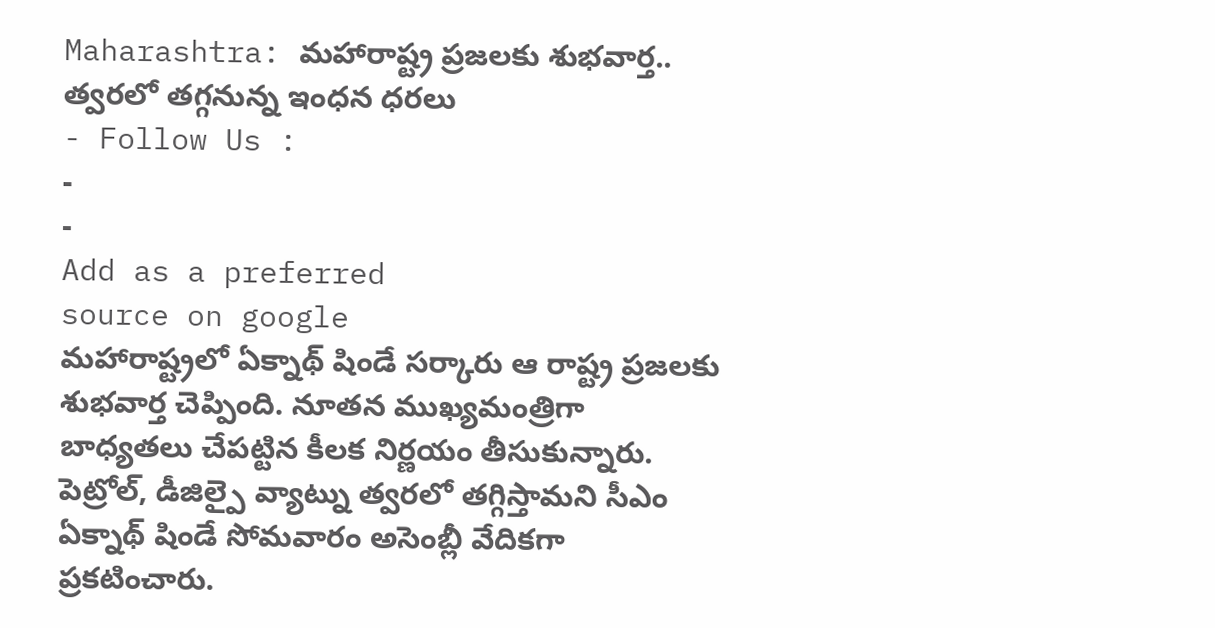Maharashtra: మహారాష్ట్ర ప్రజలకు శుభవార్త.. త్వరలో తగ్గనున్న ఇంధన ధరలు
- Follow Us :
-
-
Add as a preferred
source on google
మహారాష్ట్రలో ఏక్నాథ్ షిండే సర్కారు ఆ రాష్ట్ర ప్రజలకు శుభవార్త చెప్పింది. నూతన ముఖ్యమంత్రిగా బాధ్యతలు చేపట్టిన కీలక నిర్ణయం తీసుకున్నారు. పెట్రోల్, డీజిల్పై వ్యాట్ను త్వరలో తగ్గిస్తామని సీఎం ఏక్నాథ్ షిండే సోమవారం అసెంబ్లీ వేదికగా ప్రకటించారు.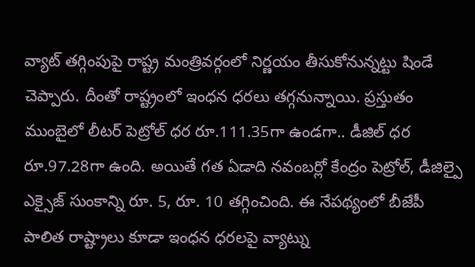వ్యాట్ తగ్గింపుపై రాష్ట్ర మంత్రివర్గంలో నిర్ణయం తీసుకోనున్నట్టు షిండే చెప్పారు. దీంతో రాష్ట్రంలో ఇంధన ధరలు తగ్గనున్నాయి. ప్రస్తుతం ముంబైలో లీటర్ పెట్రోల్ ధర రూ.111.35గా ఉండగా.. డీజిల్ ధర రూ.97.28గా ఉంది. అయితే గత ఏడాది నవంబర్లో కేంద్రం పెట్రోల్, డీజిల్పై ఎక్సైజ్ సుంకాన్ని రూ. 5, రూ. 10 తగ్గించింది. ఈ నేపథ్యంలో బీజేపీ పాలిత రాష్ట్రాలు కూడా ఇంధన ధరలపై వ్యాట్ను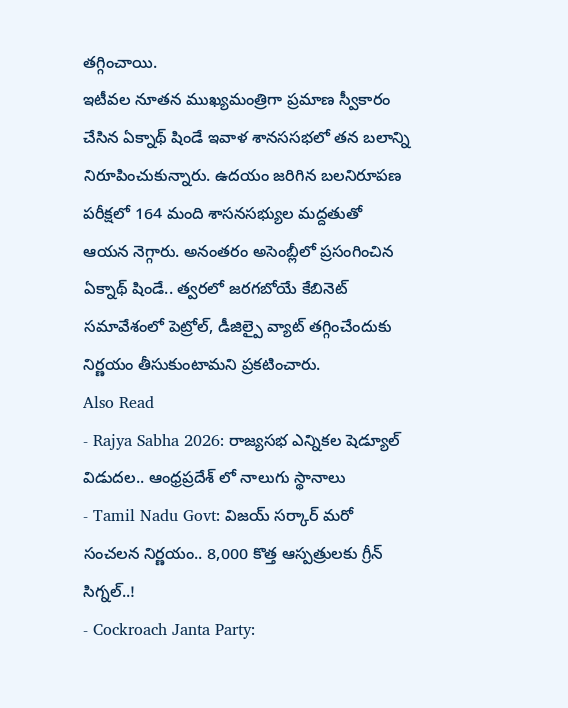తగ్గించాయి.
ఇటీవల నూతన ముఖ్యమంత్రిగా ప్రమాణ స్వీకారం చేసిన ఏక్నాథ్ షిండే ఇవాళ శానససభలో తన బలాన్ని నిరూపించుకున్నారు. ఉదయం జరిగిన బలనిరూపణ పరీక్షలో 164 మంది శాసనసభ్యుల మద్దతుతో ఆయన నెగ్గారు. అనంతరం అసెంబ్లీలో ప్రసంగించిన ఏక్నాథ్ షిండే.. త్వరలో జరగబోయే కేబినెట్ సమావేశంలో పెట్రోల్, డీజిల్పై వ్యాట్ తగ్గించేందుకు నిర్ణయం తీసుకుంటామని ప్రకటించారు.
Also Read
- Rajya Sabha 2026: రాజ్యసభ ఎన్నికల షెడ్యూల్ విడుదల.. ఆంధ్రప్రదేశ్ లో నాలుగు స్థానాలు
- Tamil Nadu Govt: విజయ్ సర్కార్ మరో సంచలన నిర్ణయం.. 8,000 కొత్త ఆస్పత్రులకు గ్రీన్ సిగ్నల్..!
- Cockroach Janta Party: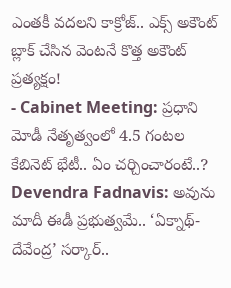ఎంతకీ వదలని కాక్రోజ్.. ఎక్స్ అకౌంట్ బ్లాక్ చేసిన వెంటనే కొత్త అకౌంట్ ప్రత్యక్షం!
- Cabinet Meeting: ప్రధాని మోడీ నేతృత్వంలో 4.5 గంటల కేబినెట్ భేటీ.. ఏం చర్చించారంటే..?
Devendra Fadnavis: అవును మాదీ ఈడీ ప్రభుత్వమే.. ‘ఏక్నాథ్-దేవేంద్ర’ సర్కార్..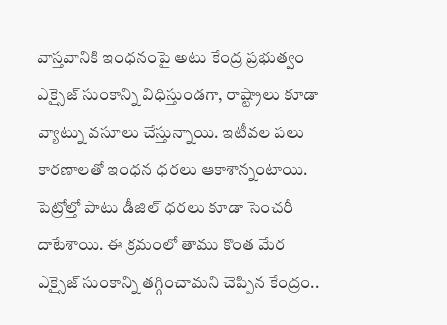వాస్తవానికి ఇంధనంపై అటు కేంద్ర ప్రభుత్వం ఎక్సైజ్ సుంకాన్ని విధిస్తుండగా, రాష్ట్రాలు కూడా వ్యాట్ను వసూలు చేస్తున్నాయి. ఇటీవల పలు కారణాలతో ఇంధన ధరలు ఆకాశాన్నంటాయి. పెట్రోల్తో పాటు డీజిల్ ధరలు కూడా సెంచరీ దాటేశాయి. ఈ క్రమంలో తాము కొంత మేర ఎక్సైజ్ సుంకాన్ని తగ్గించామని చెప్పిన కేంద్రం..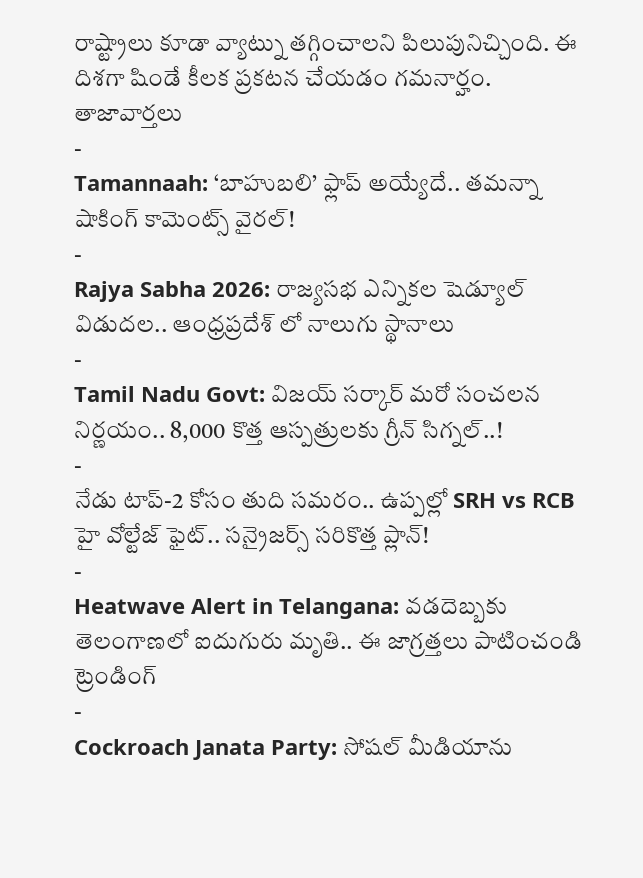రాష్ట్రాలు కూడా వ్యాట్ను తగ్గించాలని పిలుపునిచ్చింది. ఈ దిశగా షిండే కీలక ప్రకటన చేయడం గమనార్హం.
తాజావార్తలు
-
Tamannaah: ‘బాహుబలి’ ఫ్లాప్ అయ్యేదే.. తమన్నా షాకింగ్ కామెంట్స్ వైరల్!
-
Rajya Sabha 2026: రాజ్యసభ ఎన్నికల షెడ్యూల్ విడుదల.. ఆంధ్రప్రదేశ్ లో నాలుగు స్థానాలు
-
Tamil Nadu Govt: విజయ్ సర్కార్ మరో సంచలన నిర్ణయం.. 8,000 కొత్త ఆస్పత్రులకు గ్రీన్ సిగ్నల్..!
-
నేడు టాప్-2 కోసం తుది సమరం.. ఉప్పల్లో SRH vs RCB హై వోల్టేజ్ ఫైట్.. సన్రైజర్స్ సరికొత్త ప్లాన్!
-
Heatwave Alert in Telangana: వడదెబ్బకు తెలంగాణలో ఐదుగురు మృతి.. ఈ జాగ్రత్తలు పాటించండి
ట్రెండింగ్
-
Cockroach Janata Party: సోషల్ మీడియాను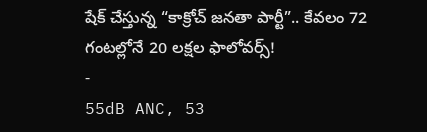షేక్ చేస్తున్న “కాక్రోచ్ జనతా పార్టీ”.. కేవలం 72 గంటల్లోనే 20 లక్షల ఫాలోవర్స్!
-
55dB ANC, 53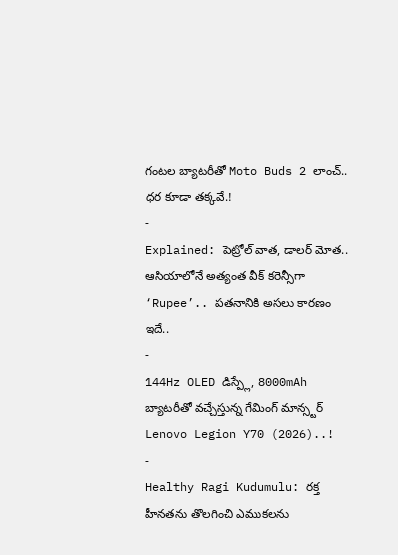గంటల బ్యాటరీతో Moto Buds 2 లాంచ్.. ధర కూడా తక్కవే.!
-
Explained: పెట్రోల్ వాత, డాలర్ మోత.. ఆసియాలోనే అత్యంత వీక్ కరెన్సీగా ‘Rupee’.. పతనానికి అసలు కారణం ఇదే..
-
144Hz OLED డిస్ప్లే, 8000mAh బ్యాటరీతో వచ్చేస్తున్న గేమింగ్ మాన్స్టర్ Lenovo Legion Y70 (2026)..!
-
Healthy Ragi Kudumulu: రక్త హీనతను తొలగించి ఎముకలను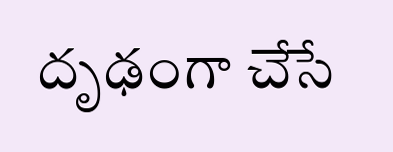దృఢంగా చేసే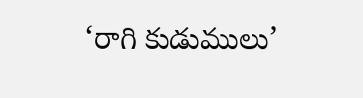‘రాగి కుడుములు’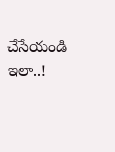చేసేయండి ఇలా..!